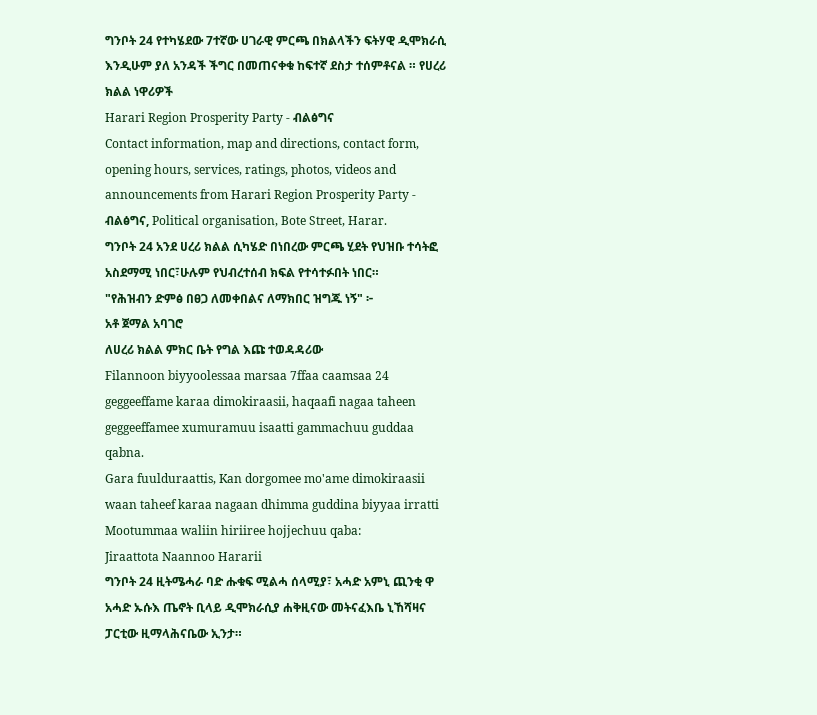ግንቦት 24 የተካሄደው 7ተኛው ሀገራዊ ምርጫ በክልላችን ፍትሃዊ ዲሞክራሲ እንዲሁም ያለ አንዳች ችግር በመጠናቀቁ ከፍተኛ ደስታ ተሰምቶናል ። የሀረሪ ክልል ነዋሪዎች
Harari Region Prosperity Party - ብልፅግና
Contact information, map and directions, contact form, opening hours, services, ratings, photos, videos and announcements from Harari Region Prosperity Party - ብልፅግና, Political organisation, Bote Street, Harar.
ግንቦት 24 አንደ ሀረሪ ክልል ሲካሄድ በነበረው ምርጫ ሂደት የህዝቡ ተሳትፎ አስደማሚ ነበር፣ሁሉም የህብረተሰብ ክፍል የተሳተፉበት ነበር።
"የሕዝብን ድምፅ በፀጋ ለመቀበልና ለማክበር ዝግጁ ነኝ" ፦
አቶ ጀማል አባገሮ
ለሀረሪ ክልል ምክር ቤት የግል እጩ ተወዳዳሪው
Filannoon biyyoolessaa marsaa 7ffaa caamsaa 24 geggeeffame karaa dimokiraasii, haqaafi nagaa taheen geggeeffamee xumuramuu isaatti gammachuu guddaa qabna.
Gara fuulduraattis, Kan dorgomee mo'ame dimokiraasii waan taheef karaa nagaan dhimma guddina biyyaa irratti Mootummaa waliin hiriiree hojjechuu qaba:
Jiraattota Naannoo Hararii
ግንቦት 24 ዚትሜሓራ ባድ ሑቁፍ ሚልሓ ሰላሚያ፣ አሓድ አምኒ ጪንቂ ዋ አሓድ ኡሱእ ጤኖት ቢላይ ዲሞክራሲያ ሐቅዚናው መትናፈእቤ ኒኸሻዛና ፓርቲው ዚማላሕናቤው ኢንታ።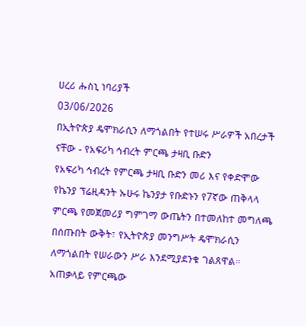ሀረሪ ሑስኒ ነባሪያች
03/06/2026
በኢትዮጵያ ዴሞክራሲን ለማጎልበት የተሠሩ ሥራዎች አበረታች ናቸው - የአፍሪካ ኅብረት ምርጫ ታዛቢ ቡድን
የአፍሪካ ኅብረት የምርጫ ታዛቢ ቡድን መሪ እና የቀድሞው የኬንያ ፕሬዚዳንት ኡሁሩ ኬንያታ የቡድኑን የ7ኛው ጠቅላላ ምርጫ የመጀመሪያ ግምገማ ውጤትን በተመለከተ መግለጫ በሰጡበት ውቅት፣ የኢትዮጵያ መንግሥት ዴሞክራሲን ለማጎልበት የሠራውን ሥራ እንደሚያደንቁ ገልጸዋል።
አጠቃላይ የምርጫው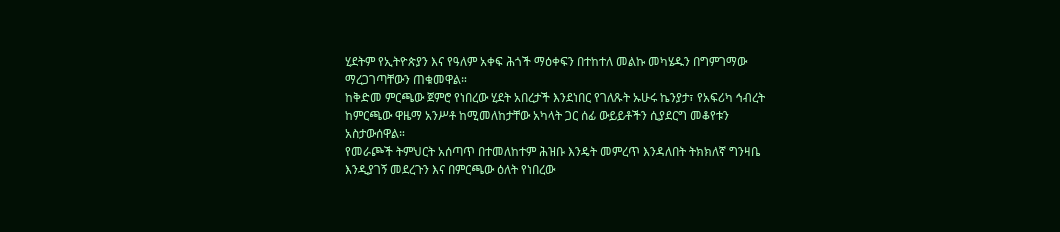ሂደትም የኢትዮጵያን እና የዓለም አቀፍ ሕጎች ማዕቀፍን በተከተለ መልኩ መካሄዱን በግምገማው ማረጋገጣቸውን ጠቁመዋል።
ከቅድመ ምርጫው ጀምሮ የነበረው ሂደት አበረታች እንደነበር የገለጹት ኡሁሩ ኬንያታ፣ የአፍሪካ ኅብረት ከምርጫው ዋዜማ አንሥቶ ከሚመለከታቸው አካላት ጋር ሰፊ ውይይቶችን ሲያደርግ መቆየቱን አስታውሰዋል።
የመራጮች ትምህርት አሰጣጥ በተመለከተም ሕዝቡ እንዴት መምረጥ እንዳለበት ትክክለኛ ግንዛቤ እንዲያገኝ መደረጉን እና በምርጫው ዕለት የነበረው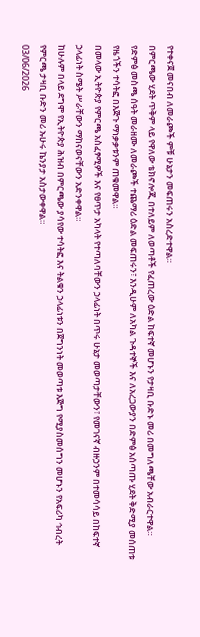የተቀናጀ መናበብ ለመራጮች ምቹ ሁኔታን መፍጠሩን አስረድተዋል።
በምርጫው ሂደት ጥቅም ላይ የዋለው ቴክኖሎጂ በተለይም ለወጣቶች የፈጠረው ዕድል ከፍተኛ መሆኑን የታዛቢ ቡድኑ መሪ በመግለጫቸው አብራርተዋል።
የድምፅ መስጫ ሰዓት መራዘሙ ለመራጮች ተጨማሪ ዕድል መፍጠሩን፣ እንዲሁም ለአካል ጉዳተኞች እና ለአረጋውያን በድምፅ አሰጣጡ ሂደት ቅድሚያ መሰጠቱ የዜጎችን ተሳትፎ በእጅጉ ማነቃቃቱንም ጠቁመዋል።
በመላው ኢትዮጵያ የምርጫ አስፈፃሚዎች እና የፀጥታ አካላት የተጣለባቸውን ኃላፊነት በጥሩ ሁኔታ መወጣታቸውን፣ የመገናኛ ብዙኃንም በተመሳሳይ በከፍተኛ ኃላፊነት ስሜት ሥራቸውን ማከናወናቸውን አድንቀዋል።
ከሁሉም በላይ ደግሞ የኢትዮጵያ ሕዝብ በምርጫው ያሳየው ተሳትፎ እና ትልቁን ኃላፊነቱን በጀግንነት መወጣቱ እጅግ የሚያስመሰግን መሆኑን የአፍሪካ ኅብረት የምርጫ ታዛቢ ቡድን መሪ ኡሁሩ ኬንያታ አስታውቀዋል።
03/06/2026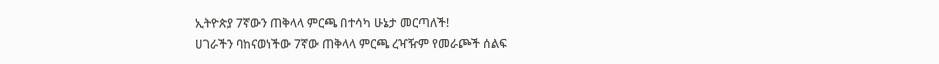ኢትዮጵያ 7ኛውን ጠቅላላ ምርጫ በተሳካ ሁኔታ መርጣለች!
ሀገራችን ባከናወነችው 7ኛው ጠቅላላ ምርጫ ረዣዥም የመራጮች ሰልፍ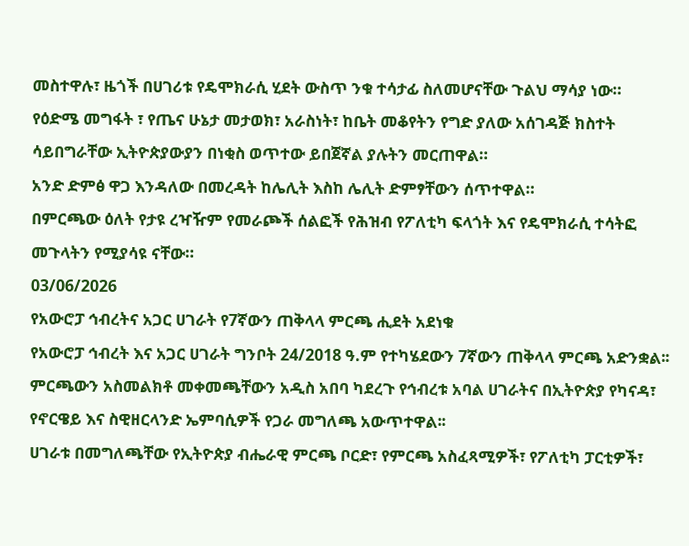መስተዋሉ፣ ዜጎች በሀገሪቱ የዴሞክራሲ ሂደት ውስጥ ንቁ ተሳታፊ ስለመሆናቸው ጉልህ ማሳያ ነው።
የዕድሜ መግፋት ፣ የጤና ሁኔታ መታወክ፣ አራስነት፣ ከቤት መቆየትን የግድ ያለው አሰገዳጅ ክስተት ሳይበግራቸው ኢትዮጵያውያን በነቂስ ወጥተው ይበጀኛል ያሉትን መርጠዋል።
አንድ ድምፅ ዋጋ እንዳለው በመረዳት ከሌሊት እስከ ሌሊት ድምፃቸውን ሰጥተዋል።
በምርጫው ዕለት የታዩ ረዣዥም የመራጮች ሰልፎች የሕዝብ የፖለቲካ ፍላጎት እና የዴሞክራሲ ተሳትፎ መጉላትን የሚያሳዩ ናቸው።
03/06/2026
የአውሮፓ ኅብረትና አጋር ሀገራት የ7ኛውን ጠቅላላ ምርጫ ሒደት አደነቁ
የአውሮፓ ኅብረት እና አጋር ሀገራት ግንቦት 24/2018 ዓ.ም የተካሄደውን 7ኛውን ጠቅላላ ምርጫ አድንቋል፡፡
ምርጫውን አስመልክቶ መቀመጫቸውን አዲስ አበባ ካደረጉ የኅብረቱ አባል ሀገራትና በኢትዮጵያ የካናዳ፣ የኖርዌይ እና ስዊዘርላንድ ኤምባሲዎች የጋራ መግለጫ አውጥተዋል፡፡
ሀገራቱ በመግለጫቸው የኢትዮጵያ ብሔራዊ ምርጫ ቦርድ፣ የምርጫ አስፈጻሚዎች፣ የፖለቲካ ፓርቲዎች፣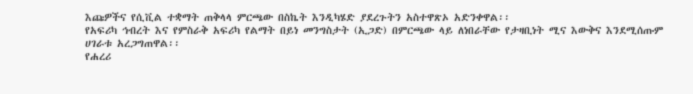እጩዎችና የሲቪል ተቋማት ጠቅላላ ምርጫው በስኬት እንዲካሄድ ያደረጉትን አስተዋጽኦ አድንቀዋል፡፡
የአፍሪካ ኅብረት እና የምስራቅ አፍሪካ የልማት በይነ መንግስታት (ኢጋድ) በምርጫው ላይ ለነበራቸው የታዛቢነት ሚና እውቅና እንደሚሰጡም ሀገራቱ አረጋግጠዋል፡፡
የሐረሪ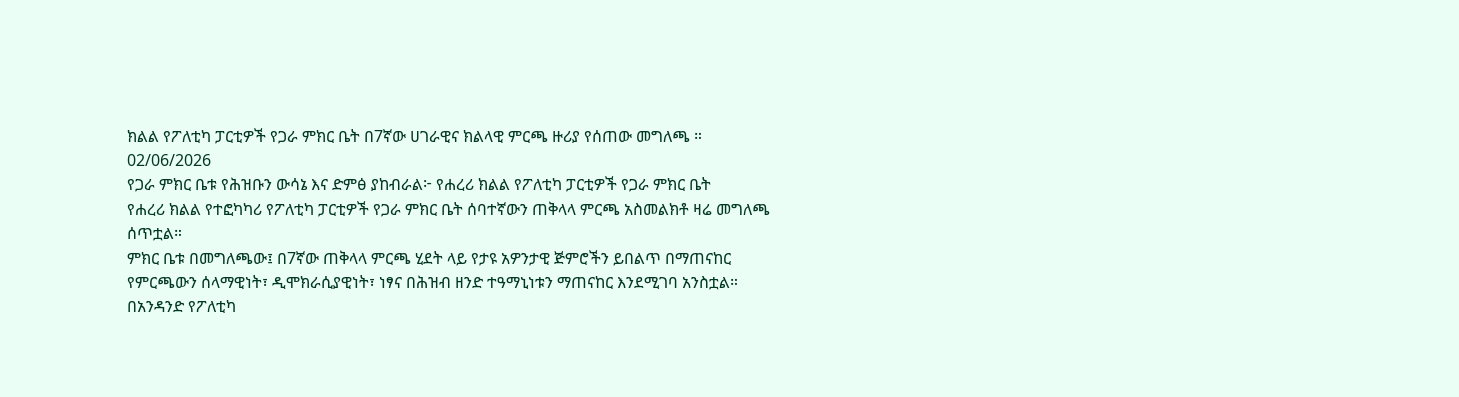ክልል የፖለቲካ ፓርቲዎች የጋራ ምክር ቤት በ7ኛው ሀገራዊና ክልላዊ ምርጫ ዙሪያ የሰጠው መግለጫ ።
02/06/2026
የጋራ ምክር ቤቱ የሕዝቡን ውሳኔ እና ድምፅ ያከብራል፦ የሐረሪ ክልል የፖለቲካ ፓርቲዎች የጋራ ምክር ቤት
የሐረሪ ክልል የተፎካካሪ የፖለቲካ ፓርቲዎች የጋራ ምክር ቤት ሰባተኛውን ጠቅላላ ምርጫ አስመልክቶ ዛሬ መግለጫ ሰጥቷል።
ምክር ቤቱ በመግለጫው፤ በ7ኛው ጠቅላላ ምርጫ ሂደት ላይ የታዩ አዎንታዊ ጅምሮችን ይበልጥ በማጠናከር የምርጫውን ሰላማዊነት፣ ዲሞክራሲያዊነት፣ ነፃና በሕዝብ ዘንድ ተዓማኒነቱን ማጠናከር እንደሚገባ አንስቷል።
በአንዳንድ የፖለቲካ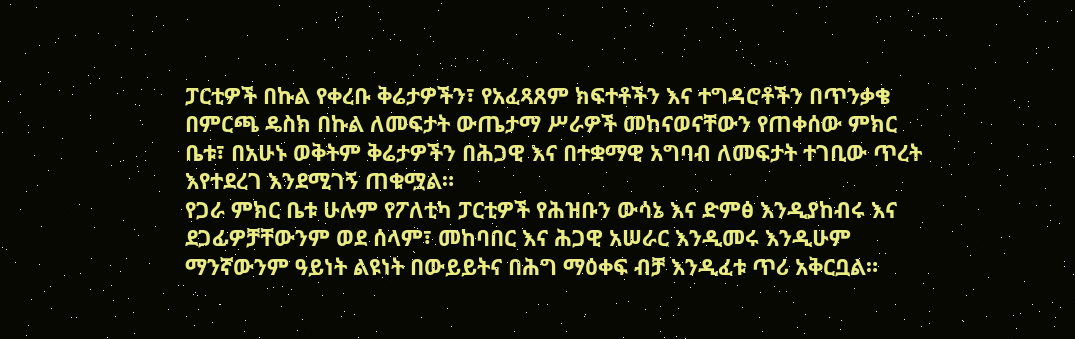ፓርቲዎች በኩል የቀረቡ ቅሬታዎችን፣ የአፈጻጸም ክፍተቶችን እና ተግዳሮቶችን በጥንቃቄ በምርጫ ዴስክ በኩል ለመፍታት ውጤታማ ሥራዎች መከናወናቸውን የጠቀሰው ምክር ቤቱ፣ በአሁኑ ወቅትም ቅሬታዎችን በሕጋዊ እና በተቋማዊ አግባብ ለመፍታት ተገቢው ጥረት እየተደረገ እንደሚገኝ ጠቁሟል።
የጋራ ምክር ቤቱ ሁሉም የፖለቲካ ፓርቲዎች የሕዝቡን ውሳኔ እና ድምፅ እንዲያከብሩ እና ደጋፊዎቻቸውንም ወደ ሰላም፣ መከባበር እና ሕጋዊ አሠራር እንዲመሩ እንዲሁም ማንኛውንም ዓይነት ልዩነት በውይይትና በሕግ ማዕቀፍ ብቻ እንዲፈቱ ጥሪ አቅርቧል።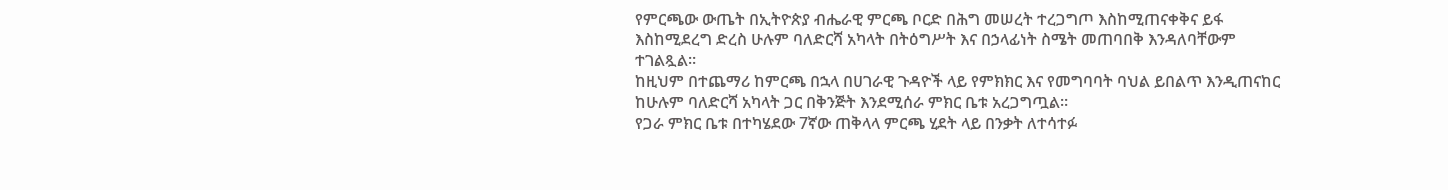የምርጫው ውጤት በኢትዮጵያ ብሔራዊ ምርጫ ቦርድ በሕግ መሠረት ተረጋግጦ እስከሚጠናቀቅና ይፋ እስከሚደረግ ድረስ ሁሉም ባለድርሻ አካላት በትዕግሥት እና በኃላፊነት ስሜት መጠባበቅ እንዳለባቸውም ተገልጿል።
ከዚህም በተጨማሪ ከምርጫ በኋላ በሀገራዊ ጉዳዮች ላይ የምክክር እና የመግባባት ባህል ይበልጥ እንዲጠናከር ከሁሉም ባለድርሻ አካላት ጋር በቅንጅት እንደሚሰራ ምክር ቤቱ አረጋግጧል።
የጋራ ምክር ቤቱ በተካሄደው 7ኛው ጠቅላላ ምርጫ ሂደት ላይ በንቃት ለተሳተፉ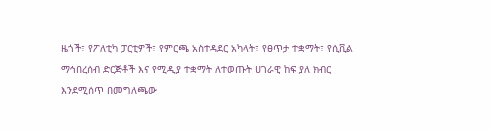ዜጎች፣ የፖለቲካ ፓርቲዎች፣ የምርጫ አስተዳደር አካላት፣ የፀጥታ ተቋማት፣ የሲቪል ማኅበረሰብ ድርጅቶች እና የሚዲያ ተቋማት ለተወጡት ሀገራዊ ከፍ ያለ ክብር እንደሚሰጥ በመግለጫው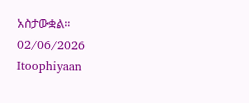አስታውቋል።
02/06/2026
Itoophiyaan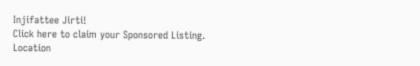Injifattee Jirti!
Click here to claim your Sponsored Listing.
Location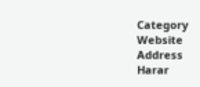Category
Website
Address
Harar